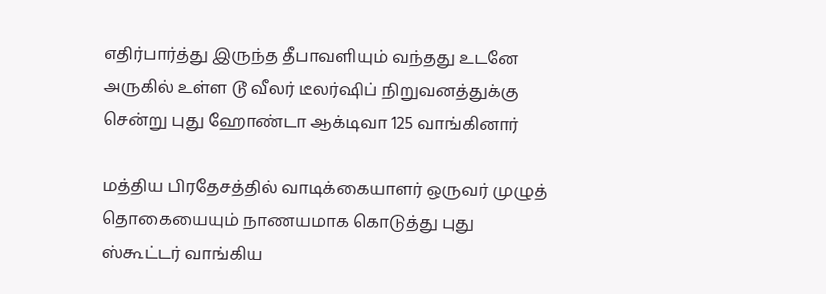எதிர்பார்த்து இருந்த தீபாவளியும் வந்தது உடனே அருகில் உள்ள டூ வீலர் டீலர்ஷிப் நிறுவனத்துக்கு சென்று புது ஹோண்டா ஆக்டிவா 125 வாங்கினார்

மத்திய பிரதேசத்தில் வாடிக்கையாளர் ஒருவர் முழுத் தொகையையும் நாணயமாக கொடுத்து புது ஸ்கூட்டர் வாங்கிய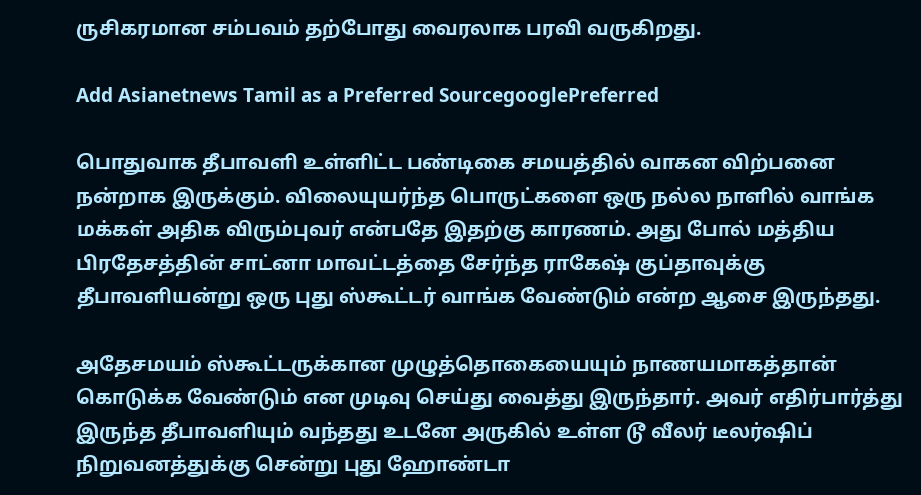ருசிகரமான சம்பவம் தற்போது வைரலாக பரவி வருகிறது.

Add Asianetnews Tamil as a Preferred SourcegooglePreferred

பொதுவாக தீபாவளி உள்ளிட்ட பண்டிகை சமயத்தில் வாகன விற்பனை நன்றாக இருக்கும். விலையுயர்ந்த பொருட்களை ஒரு நல்ல நாளில் வாங்க மக்கள் அதிக விரும்புவர் என்பதே இதற்கு காரணம். அது போல் மத்திய பிரதேசத்தின் சாட்னா மாவட்டத்தை சேர்ந்த ராகேஷ் குப்தாவுக்கு தீபாவளியன்று ஒரு புது ஸ்கூட்டர் வாங்க வேண்டும் என்ற ஆசை இருந்தது.

அதேசமயம் ஸ்கூட்டருக்கான முழுத்தொகையையும் நாணயமாகத்தான் கொடுக்க வேண்டும் என முடிவு செய்து வைத்து இருந்தார். அவர் எதிர்பார்த்து இருந்த தீபாவளியும் வந்தது உடனே அருகில் உள்ள டூ வீலர் டீலர்ஷிப் நிறுவனத்துக்கு சென்று புது ஹோண்டா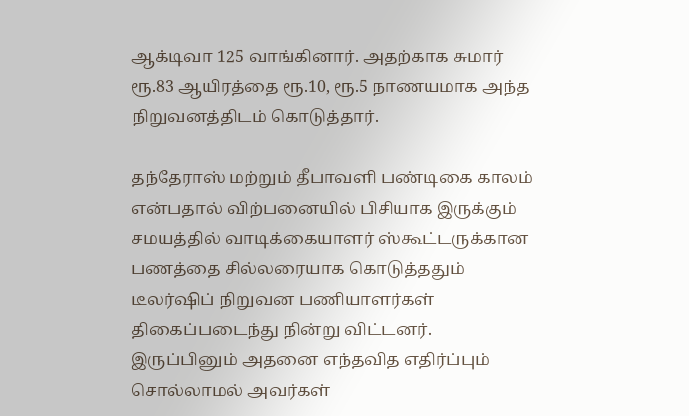ஆக்டிவா 125 வாங்கினார். அதற்காக சுமார் ரூ.83 ஆயிரத்தை ரூ.10, ரூ.5 நாணயமாக அந்த நிறுவனத்திடம் கொடுத்தார்.

தந்தேராஸ் மற்றும் தீபாவளி பண்டிகை காலம் என்பதால் விற்பனையில் பிசியாக இருக்கும் சமயத்தில் வாடிக்கையாளர் ஸ்கூட்டருக்கான பணத்தை சில்லரையாக கொடுத்ததும் டீலர்ஷிப் நிறுவன பணியாளர்கள் திகைப்படைந்து நின்று விட்டனர். இருப்பினும் அதனை எந்தவித எதிர்ப்பும் சொல்லாமல் அவர்கள்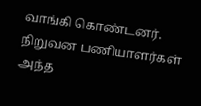வாங்கி கொண்டனர். நிறுவன பணியாளர்கள் அந்த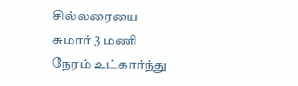சில்லரையை சுமார் 3 மணி நேரம் உட்கார்ந்து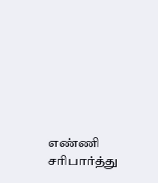எண்ணி சரிபார்த்து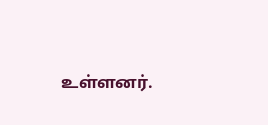உள்ளனர்.